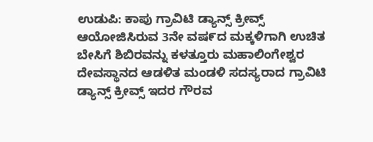ಉಡುಪಿ: ಕಾಪು ಗ್ರಾವಿಟಿ ಡ್ಯಾನ್ಸ್ ಕ್ರೀವ್ಸ್ ಆಯೋಜಿಸಿರುವ 3ನೇ ವಷ೯ದ ಮಕ್ಕಳಿಗಾಗಿ ಉಚಿತ ಬೇಸಿಗೆ ಶಿಬಿರವನ್ನು ಕಳತ್ತೂರು ಮಹಾಲಿಂಗೇಶ್ವರ ದೇವಸ್ಥಾನದ ಆಡಳಿತ ಮಂಡಳಿ ಸದಸ್ಯರಾದ ಗ್ರಾವಿಟಿ ಡ್ಯಾನ್ಸ್ ಕ್ರೀವ್ಸ್ ಇದರ ಗೌರವ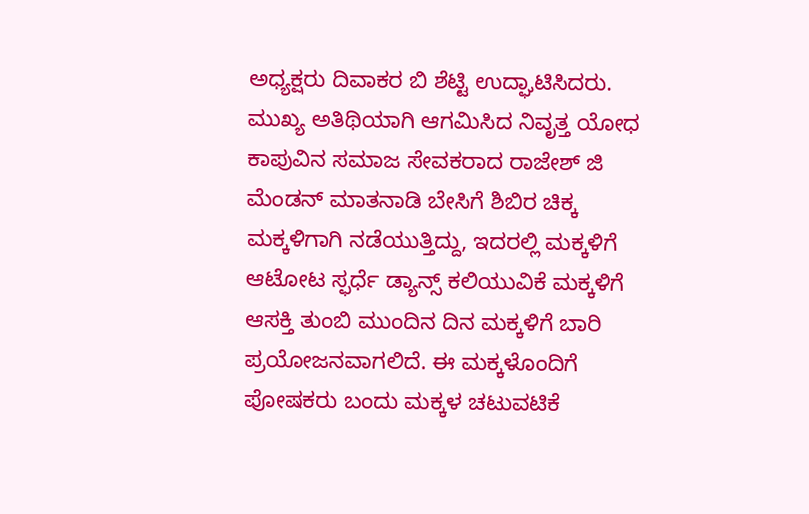ಅಧ್ಯಕ್ಷರು ದಿವಾಕರ ಬಿ ಶೆಟ್ಟಿ ಉದ್ಘಾಟಿಸಿದರು.
ಮುಖ್ಯ ಅತಿಥಿಯಾಗಿ ಆಗಮಿಸಿದ ನಿವೃತ್ತ ಯೋಧ ಕಾಪುವಿನ ಸಮಾಜ ಸೇವಕರಾದ ರಾಜೇಶ್ ಜಿ ಮೆಂಡನ್ ಮಾತನಾಡಿ ಬೇಸಿಗೆ ಶಿಬಿರ ಚಿಕ್ಕ ಮಕ್ಕಳಿಗಾಗಿ ನಡೆಯುತ್ತಿದ್ದು, ಇದರಲ್ಲಿ ಮಕ್ಕಳಿಗೆ ಆಟೋಟ ಸ್ಫರ್ಧೆ ಡ್ಯಾನ್ಸ್ ಕಲಿಯುವಿಕೆ ಮಕ್ಕಳಿಗೆ ಆಸಕ್ತಿ ತುಂಬಿ ಮುಂದಿನ ದಿನ ಮಕ್ಕಳಿಗೆ ಬಾರಿ ಪ್ರಯೋಜನವಾಗಲಿದೆ. ಈ ಮಕ್ಕಳೊಂದಿಗೆ ಪೋಷಕರು ಬಂದು ಮಕ್ಕಳ ಚಟುವಟಿಕೆ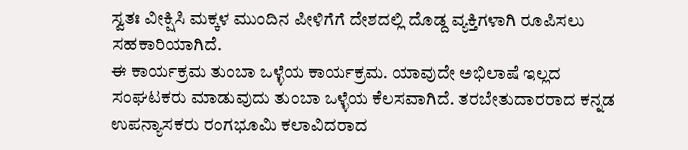ಸ್ವತಃ ವೀಕ್ಷಿಸಿ ಮಕ್ಕಳ ಮುಂದಿನ ಪೀಳಿಗೆಗೆ ದೇಶದಲ್ಲಿ ದೊಡ್ದ ವ್ಯಕ್ತಿಗಳಾಗಿ ರೂಪಿಸಲು ಸಹಕಾರಿಯಾಗಿದೆ.
ಈ ಕಾರ್ಯಕ್ರಮ ತುಂಬಾ ಒಳ್ಳೆಯ ಕಾರ್ಯಕ್ರಮ. ಯಾವುದೇ ಅಭಿಲಾಷೆ ಇಲ್ಲದ ಸಂಘಟಕರು ಮಾಡುವುದು ತುಂಬಾ ಒಳ್ಳೆಯ ಕೆಲಸವಾಗಿದೆ. ತರಬೇತುದಾರರಾದ ಕನ್ನಡ ಉಪನ್ಯಾಸಕರು ರಂಗಭೂಮಿ ಕಲಾವಿದರಾದ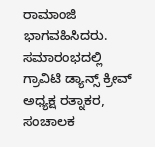ರಾಮಾಂಜಿ ಭಾಗವಹಿಸಿದರು.
ಸಮಾರಂಭದಲ್ಲಿ ಗ್ರಾವಿಟಿ ಡ್ಯಾನ್ಸ್ ಕ್ರೀವ್ ಅಧ್ಯಕ್ಷ ರತ್ನಾಕರ, ಸಂಚಾಲಕ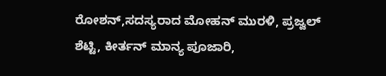ರೋಶನ್,ಸದಸ್ಯರಾದ ಮೋಹನ್ ಮುರಳಿ, ಪ್ರಜ್ವಲ್ ಶೆಟ್ಟಿ, ಕೀರ್ತನ್ ಮಾನ್ಯ ಪೂಜಾರಿ,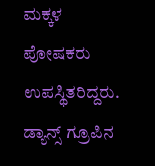ಮಕ್ಕಳ ಪೋಷಕರು ಉಪಸ್ಥಿತರಿದ್ದರು. ಡ್ಯಾನ್ಸ್ ಗ್ರೂಪಿನ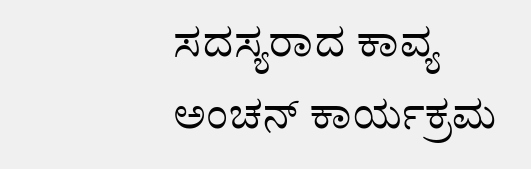ಸದಸ್ಯರಾದ ಕಾವ್ಯ ಅಂಚನ್ ಕಾರ್ಯಕ್ರಮ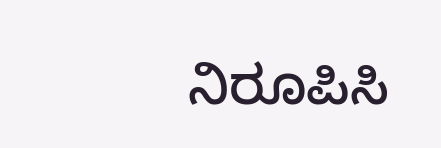ನಿರೂಪಿಸಿ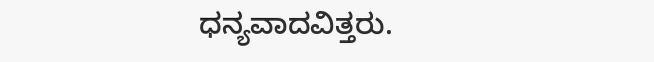ಧನ್ಯವಾದವಿತ್ತರು.